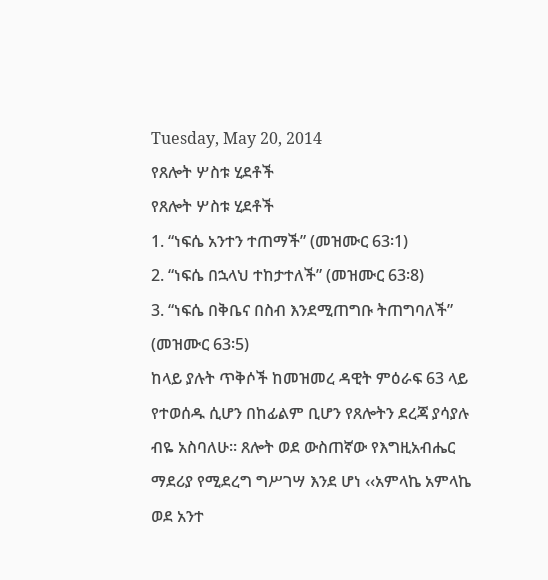Tuesday, May 20, 2014
የጸሎት ሦስቱ ሂደቶች
የጸሎት ሦስቱ ሂደቶች
1. “ነፍሴ አንተን ተጠማች” (መዝሙር 63፡1)
2. “ነፍሴ በኋላህ ተከታተለች” (መዝሙር 63፡8)
3. “ነፍሴ በቅቤና በስብ እንደሚጠግቡ ትጠግባለች” (መዝሙር 63፡5)
ከላይ ያሉት ጥቅሶች ከመዝመረ ዳዊት ምዕራፍ 63 ላይ የተወሰዱ ሲሆን በከፊልም ቢሆን የጸሎትን ደረጃ ያሳያሉ ብዬ አስባለሁ፡፡ ጸሎት ወደ ውስጠኛው የእግዚአብሔር ማደሪያ የሚደረግ ግሥገሣ እንደ ሆነ ‹‹አምላኬ አምላኬ ወደ አንተ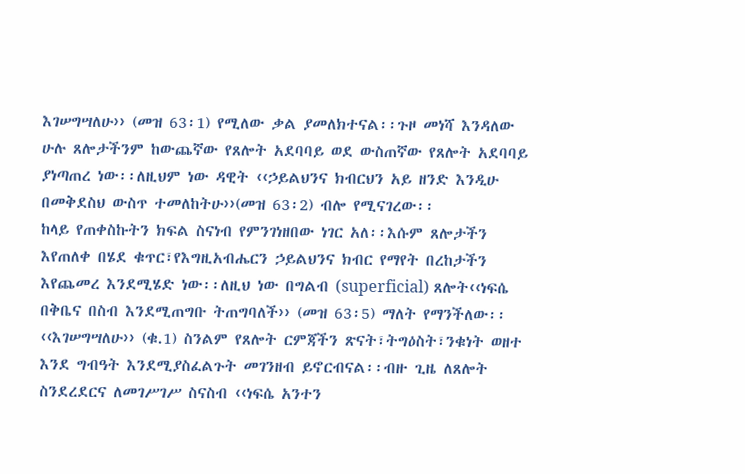እገሠግሣለሁ›› (መዝ 63፡1) የሚለው ቃል ያመለክተናል፡፡ጉዞ መነሻ እንዳለው ሁሉ ጸሎታችንም ከውጨኛው የጸሎት አደባባይ ወደ ውስጠኛው የጸሎት አደባባይ ያነጣጠረ ነው፡፡ለዚህም ነው ዳዊት ‹‹ኃይልህንና ክብርህን አይ ዘንድ እንዲሁ በመቅደስህ ውስጥ ተመለከትሁ››(መዝ 63፡2) ብሎ የሚናገረው፡፡
ከላይ የጠቀስኩትን ክፍል ስናነብ የምንገነዘበው ነገር አለ፡፡እሱም ጸሎታችን እየጠለቀ በሄደ ቁጥር፣የእግዚአብሔርን ኃይልህንና ክብር የማየት በረከታችን እየጨመረ እንደሚሄድ ነው፡፡ለዚህ ነው በግልብ (superficial) ጸሎት‹‹ነፍሴ በቅቤና በስብ እንደሚጠግቡ ትጠግባለች›› (መዝ 63፡5) ማለት የማንችለው፡፡
‹‹እገሠግሣለሁ›› (ቁ.1) ስንልም የጸሎት ርምጃችን ጽናት፣ትግዕስት፣ንቁነት ወዘተ እንደ ግብዓት እንደሚያስፈልጉት መገንዘብ ይኖርብናል፡፡ብዙ ጊዜ ለጸሎት ስንደረደርና ለመገሥገሥ ስናስብ ‹‹ነፍሴ አንተን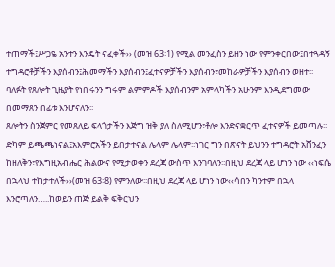ተጠማች፤ሥጋዬ አንተን እንዴት ናፈቀች›› (መዝ 63፡1) የሚል መንፈስን ይዘን ነው የምንቀርበው፤በተጓዳኝ ተግዳሮቶቻችን እያሰብን፤ሕመማችን እያሰብን፤ፈተናዎቻችን እያሰብን፣መከራዎቻችን እያሰብን ወዘተ፡፡ባለፉት የጸሎት ጊዜያት የነበሩንን ግሩም ልምምዶች እያሰብንም አምላካችን አሁንም እንዲደግመው በመማጸን በፊቱ እንሆናለን፡፡
ጸሎትን ስንጀምር የመጸለይ ፍላጎታችን እጅግ ዝቅ ያለ ስለሚሆን፣ቶሎ እንድናቋርጥ ፈተናዎች ይመጣሉ፡፡ድካም ይጫጫነናል፤አእምሮአችን ይበታተናል ሌላም ሌላም፡፡ነገር ግን በጽናት ይህንን ተግዳሮት አሸንፈን ከዘለቅን፣የእግዚአብሔር ሕልውና የሚታወቀን ደረጃ ውስጥ እንገባለን፡፡በዚህ ደረጃ ላይ ሆነን ነው ‹‹ነፍሴ በኋላህ ተከታተለች››(መዝ 63፡8) የምንለው፡፡በዚህ ደረጃ ላይ ሆነን ነው‹‹ሳበን ካንተም በኋላ እንሮጣለን…..ከወይን ጠጅ ይልቅ ፍቅርህን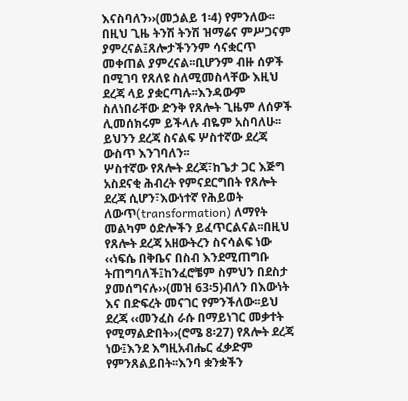እናስባለን››(መኃልይ 1፡4) የምንለው፡፡በዚህ ጊዜ ትንሽ ትንሽ ዝማሬና ምሥጋናም ያምረናል፤ጸሎታችንንም ሳናቋርጥ መቀጠል ያምረናል፡፡ቢሆንም ብዙ ሰዎች በሚገባ የጸለዩ ስለሚመስላቸው እዚህ ደረጃ ላይ ያቋርጣሉ፡፡እንዳውም ስለነበራቸው ድንቅ የጸሎት ጊዜም ለሰዎች ሊመሰክሩም ይችላሉ ብዬም አስባለሁ፡፡ይህንን ደረጃ ስናልፍ ሦስተኛው ደረጃ ውስጥ እንገባለን፡፡
ሦስተኛው የጸሎት ደረጃ፣ከጌታ ጋር እጅግ አስደናቂ ሕብረት የምናደርግበት የጸሎት ደረጃ ሲሆን፣እውነተኛ የሕይወት ለውጥ(transformation) ለማየት መልካም ዕድሎችን ይፈጥርልናል፡፡በዚህ የጸሎት ደረጃ አዘውትረን ስናሳልፍ ነው ‹‹ነፍሴ በቅቤና በስብ እንደሚጠግቡ ትጠግባለች፤ከንፈሮቼም ስምህን በደስታ ያመሰግናሉ››(መዝ 63፡5)ብለን በእውነት እና በድፍረት መናገር የምንችለው፡፡ይህ ደረጃ ‹‹መንፈስ ራሱ በማይነገር መቃተት የሚማልድበት››(ሮሜ 8፡27) የጸሎት ደረጃ ነው፤እንደ እግዚአብሔር ፈቃድም የምንጸልይበት፡፡እንባ ቋንቋችን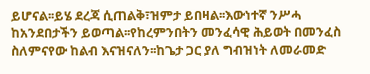ይሆናል፡፡ይሄ ደረጃ ሲጠልቅ፣ዝምታ ይበዛል፡፡እውነተኛ ንሥሓ ከአንደበታችን ይወጣል፡፡የከረምንበትን መንፈሳዊ ሕይወት በመንፈስ ስለምናየው ከልብ እናዝናለን፡፡ከጌታ ጋር ያለ ግብዝነት ለመራመድ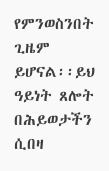የምንወስንበት ጊዜም ይሆናል፡፡ይህ ዓይነት ጸሎት በሕይወታችን ሲበዛ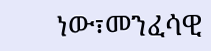ነው፣መንፈሳዊ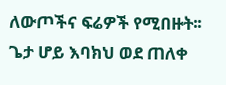ለውጦችና ፍሬዎች የሚበዙት፡፡
ጌታ ሆይ እባክህ ወደ ጠለቀ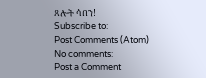ጸሎት ሳበን!
Subscribe to:
Post Comments (Atom)
No comments:
Post a Comment